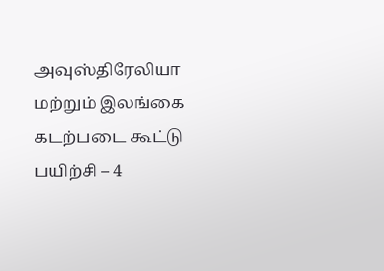அவுஸ்திரேலியா மற்றும் இலங்கை கடற்படை கூட்டு பயிற்சி – 4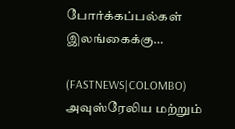போர்க்கப்பல்கள் இலங்கைக்கு…

(FASTNEWS|COLOMBO) அவுஸ்ரேலிய மற்றும்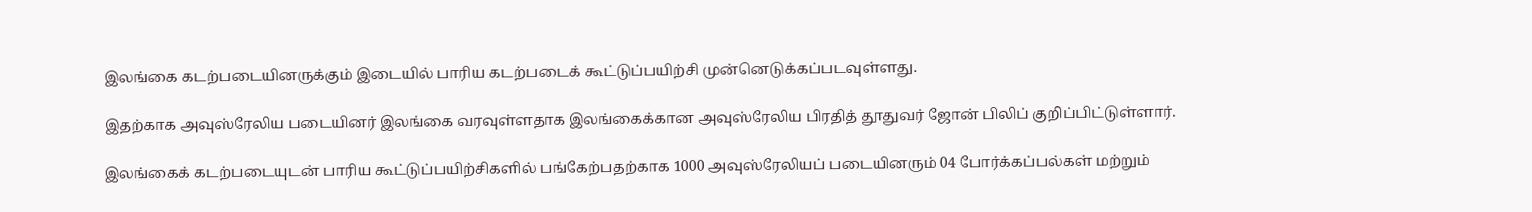இலங்கை கடற்படையினருக்கும் இடையில் பாரிய கடற்படைக் கூட்டுப்பயிற்சி முன்னெடுக்கப்படவுள்ளது.

இதற்காக அவுஸ்ரேலிய படையினர் இலங்கை வரவுள்ளதாக இலங்கைக்கான அவுஸ்ரேலிய பிரதித் தூதுவர் ஜோன் பிலிப் குறிப்பிட்டுள்ளார்.

இலங்கைக் கடற்படையுடன் பாரிய கூட்டுப்பயிற்சிகளில் பங்கேற்பதற்காக 1000 அவுஸ்ரேலியப் படையினரும் 04 போர்க்கப்பல்கள் மற்றும்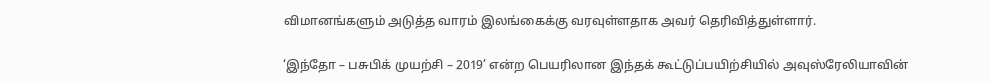விமானங்களும் அடுத்த வாரம் இலங்கைக்கு வரவுள்ளதாக அவர் தெரிவித்துள்ளார்.

‘இந்தோ – பசுபிக் முயற்சி – 2019’ என்ற பெயரிலான இந்தக் கூட்டுப்பயிற்சியில் அவுஸ்ரேலியாவின்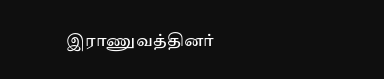இராணுவத்தினர்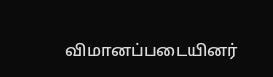விமானப்படையினர்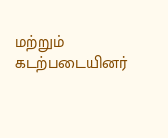மற்றும் கடற்படையினர்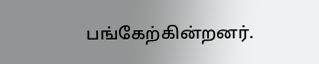பங்கேற்கின்றனர்.